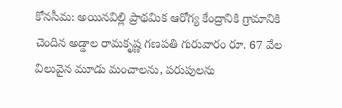కోనసీమ: అయినవిల్లి ప్రాథమిక ఆరోగ్య కేంద్రానికి గ్రామానికి చెందిన అడ్డాల రామకృష్ణ గణపతి గురువారం రూ. 67 వేల విలువైన మూడు మంచాలను, పరుపులను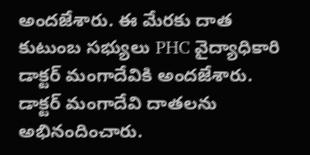అందజేశారు. ఈ మేరకు దాత కుటుంబ సభ్యులు PHC వైద్యాధికారి డాక్టర్ మంగాదేవికి అందజేశారు. డాక్టర్ మంగాదేవి దాతలను అభినందించారు.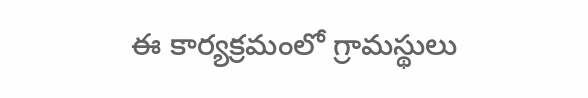ఈ కార్యక్రమంలో గ్రామస్థులు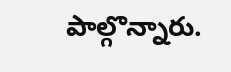పాల్గొన్నారు.